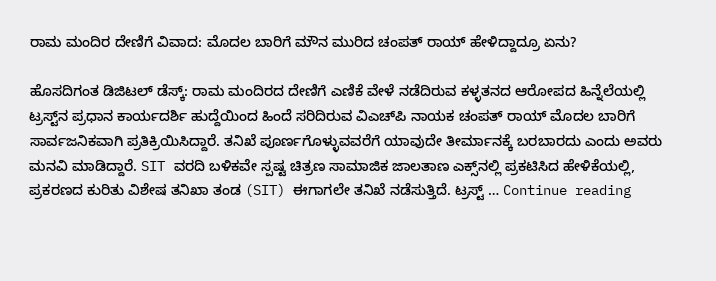ರಾಮ ಮಂದಿರ ದೇಣಿಗೆ ವಿವಾದ: ಮೊದಲ ಬಾರಿಗೆ ಮೌನ ಮುರಿದ ಚಂಪತ್ ರಾಯ್ ಹೇಳಿದ್ದಾದ್ರೂ ಏನು?

ಹೊಸದಿಗಂತ ಡಿಜಿಟಲ್ ಡೆಸ್ಕ್: ರಾಮ ಮಂದಿರದ ದೇಣಿಗೆ ಎಣಿಕೆ ವೇಳೆ ನಡೆದಿರುವ ಕಳ್ಳತನದ ಆರೋಪದ ಹಿನ್ನೆಲೆಯಲ್ಲಿ ಟ್ರಸ್ಟ್‌ನ ಪ್ರಧಾನ ಕಾರ್ಯದರ್ಶಿ ಹುದ್ದೆಯಿಂದ ಹಿಂದೆ ಸರಿದಿರುವ ವಿಎಚ್‌ಪಿ ನಾಯಕ ಚಂಪತ್ ರಾಯ್ ಮೊದಲ ಬಾರಿಗೆ ಸಾರ್ವಜನಿಕವಾಗಿ ಪ್ರತಿಕ್ರಿಯಿಸಿದ್ದಾರೆ. ತನಿಖೆ ಪೂರ್ಣಗೊಳ್ಳುವವರೆಗೆ ಯಾವುದೇ ತೀರ್ಮಾನಕ್ಕೆ ಬರಬಾರದು ಎಂದು ಅವರು ಮನವಿ ಮಾಡಿದ್ದಾರೆ. SIT ವರದಿ ಬಳಿಕವೇ ಸ್ಪಷ್ಟ ಚಿತ್ರಣ ಸಾಮಾಜಿಕ ಜಾಲತಾಣ ಎಕ್ಸ್‌ನಲ್ಲಿ ಪ್ರಕಟಿಸಿದ ಹೇಳಿಕೆಯಲ್ಲಿ, ಪ್ರಕರಣದ ಕುರಿತು ವಿಶೇಷ ತನಿಖಾ ತಂಡ (SIT) ಈಗಾಗಲೇ ತನಿಖೆ ನಡೆಸುತ್ತಿದೆ. ಟ್ರಸ್ಟ್ … Continue reading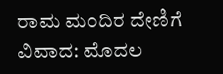ರಾಮ ಮಂದಿರ ದೇಣಿಗೆ ವಿವಾದ: ಮೊದಲ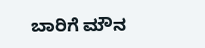ಬಾರಿಗೆ ಮೌನ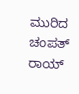ಮುರಿದ ಚಂಪತ್ ರಾಯ್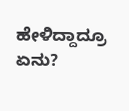ಹೇಳಿದ್ದಾದ್ರೂ ಏನು?